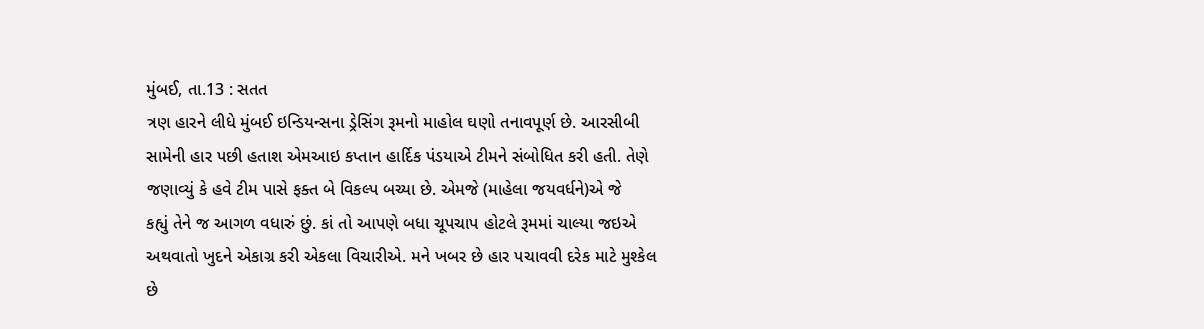મુંબઈ, તા.13 : સતત
ત્રણ હારને લીધે મુંબઈ ઇન્ડિયન્સના ડ્રેસિંગ રૂમનો માહોલ ઘણો તનાવપૂર્ણ છે. આરસીબી
સામેની હાર પછી હતાશ એમઆઇ કપ્તાન હાર્દિક પંડયાએ ટીમને સંબોધિત કરી હતી. તેણે
જણાવ્યું કે હવે ટીમ પાસે ફક્ત બે વિકલ્પ બચ્યા છે. એમજે (માહેલા જયવર્ધને)એ જે
કહ્યું તેને જ આગળ વધારું છું. કાં તો આપણે બધા ચૂપચાપ હોટલે રૂમમાં ચાલ્યા જઇએ
અથવાતો ખુદને એકાગ્ર કરી એકલા વિચારીએ. મને ખબર છે હાર પચાવવી દરેક માટે મુશ્કેલ
છે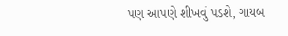પણ આપણે શીખવું પડશે, ગાયબ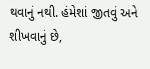થવાનું નથી. હંમેશાં જીતવું અને શીખવાનું છે,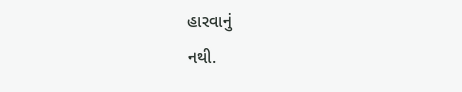હારવાનું
નથી.